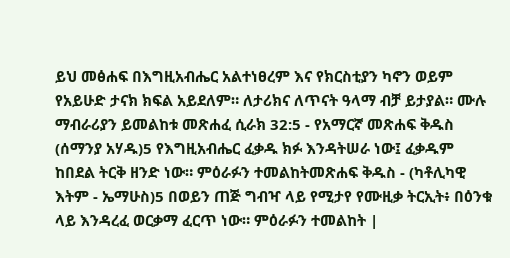ይህ መፅሐፍ በእግዚአብሔር አልተነፀረም እና የክርስቲያን ካኖን ወይም የአይሁድ ታናክ ክፍል አይደለም። ለታሪክና ለጥናት ዓላማ ብቻ ይታያል። ሙሉ ማብራሪያን ይመልከቱ መጽሐፈ ሲራክ 32:5 - የአማርኛ መጽሐፍ ቅዱስ (ሰማንያ አሃዱ)5 የእግዚአብሔር ፈቃዱ ክፉ እንዳትሠራ ነው፤ ፈቃዱም ከበደል ትርቅ ዘንድ ነው። ምዕራፉን ተመልከትመጽሐፍ ቅዱስ - (ካቶሊካዊ እትም - ኤማሁስ)5 በወይን ጠጅ ግብዣ ላይ የሚታየ የሙዚቃ ትርኢት፥ በዕንቁ ላይ እንዳረፈ ወርቃማ ፈርጥ ነው። ምዕራፉን ተመልከት |